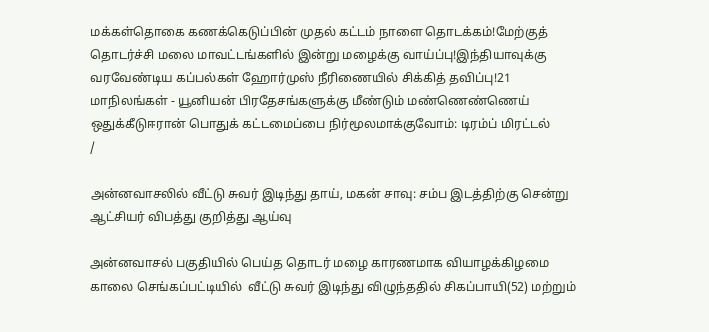மக்கள்தொகை கணக்கெடுப்பின் முதல் கட்டம் நாளை தொடக்கம்!மேற்குத் தொடர்ச்சி மலை மாவட்டங்களில் இன்று மழைக்கு வாய்ப்பு!இந்தியாவுக்கு வரவேண்டிய கப்பல்கள் ஹோர்முஸ் நீரிணையில் சிக்கித் தவிப்பு!21 மாநிலங்கள் - யூனியன் பிரதேசங்களுக்கு மீண்டும் மண்ணெண்ணெய் ஒதுக்கீடுஈரான் பொதுக் கட்டமைப்பை நிர்மூலமாக்குவோம்: டிரம்ப் மிரட்டல்
/

அன்னவாசலில் வீட்டு சுவர் இடிந்து தாய், மகன் சாவு: சம்ப இடத்திற்கு சென்று ஆட்சியர் விபத்து குறித்து ஆய்வு

அன்னவாசல் பகுதியில் பெய்த தொடர் மழை காரணமாக வியாழக்கிழமை காலை செங்கப்பட்டியில்  வீட்டு சுவர் இடிந்து விழுந்ததில் சிகப்பாயி(52) மற்றும்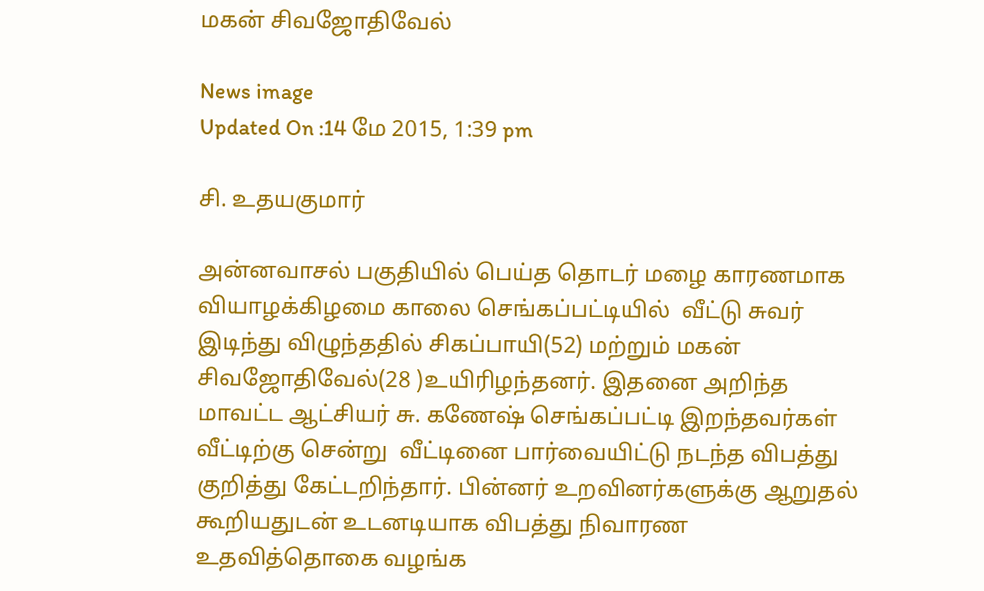மகன் சிவஜோதிவேல்

News image
Updated On :14 மே 2015, 1:39 pm

சி. உதயகுமார்

அன்னவாசல் பகுதியில் பெய்த தொடர் மழை காரணமாக வியாழக்கிழமை காலை செங்கப்பட்டியில்  வீட்டு சுவர் இடிந்து விழுந்ததில் சிகப்பாயி(52) மற்றும் மகன் சிவஜோதிவேல்(28 )உயிரிழந்தனர். இதனை அறிந்த மாவட்ட ஆட்சியர் சு. கணேஷ் செங்கப்பட்டி இறந்தவர்கள் வீட்டிற்கு சென்று  வீட்டினை பார்வையிட்டு நடந்த விபத்து குறித்து கேட்டறிந்தார். பின்னர் உறவினர்களுக்கு ஆறுதல் கூறியதுடன் உடனடியாக விபத்து நிவாரண உதவித்தொகை வழங்க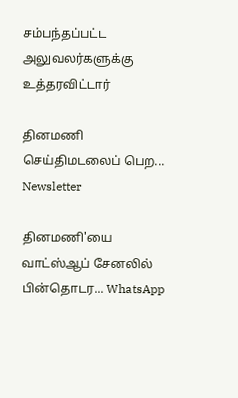சம்பந்தப்பட்ட அலுவலர்களுக்கு உத்தரவிட்டார்

தினமணி செய்திமடலைப் பெற... Newsletter

தினமணி'யை வாட்ஸ்ஆப் சேனலில் பின்தொடர... WhatsApp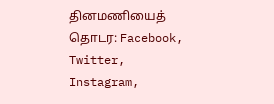தினமணியைத் தொடர: Facebook, Twitter, Instagram,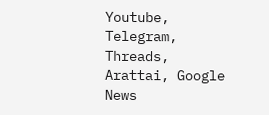Youtube, Telegram, Threads, Arattai, Google News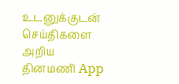உடனுக்குடன் செய்திகளை அறிய தினமணி App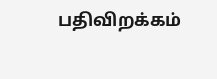பதிவிறக்கம்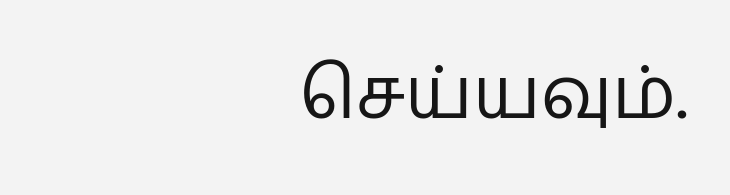செய்யவும்.